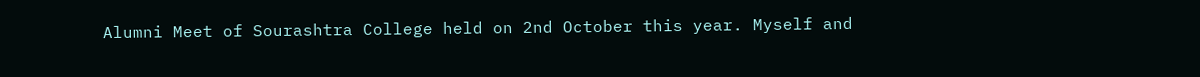Alumni Meet of Sourashtra College held on 2nd October this year. Myself and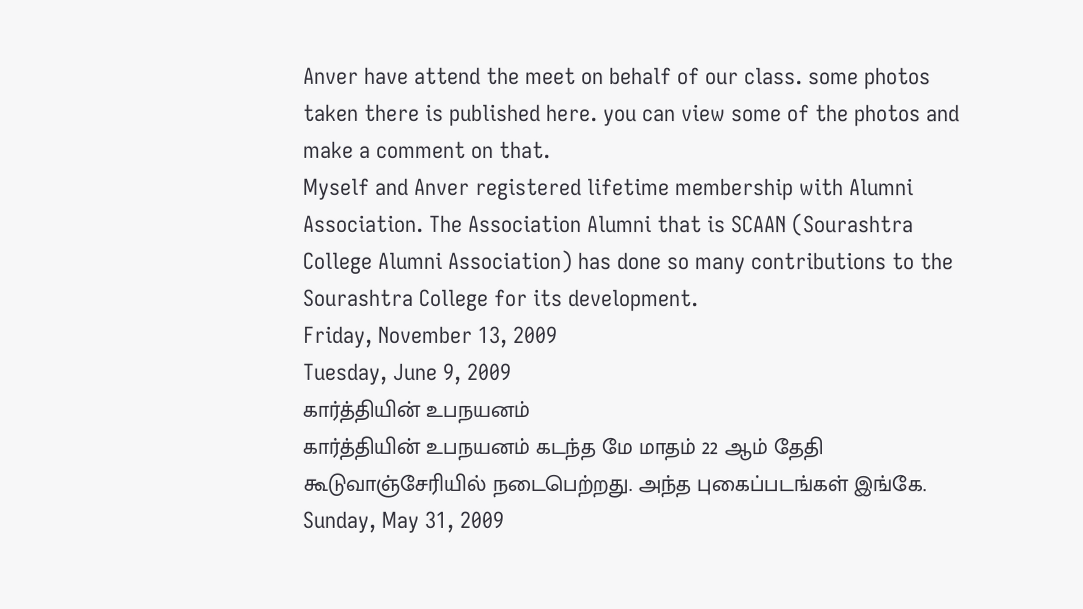Anver have attend the meet on behalf of our class. some photos taken there is published here. you can view some of the photos and make a comment on that.
Myself and Anver registered lifetime membership with Alumni Association. The Association Alumni that is SCAAN (Sourashtra College Alumni Association) has done so many contributions to the Sourashtra College for its development.
Friday, November 13, 2009
Tuesday, June 9, 2009
கார்த்தியின் உபநயனம்
கார்த்தியின் உபநயனம் கடந்த மே மாதம் 22 ஆம் தேதி கூடுவாஞ்சேரியில் நடைபெற்றது. அந்த புகைப்படங்கள் இங்கே.
Sunday, May 31, 2009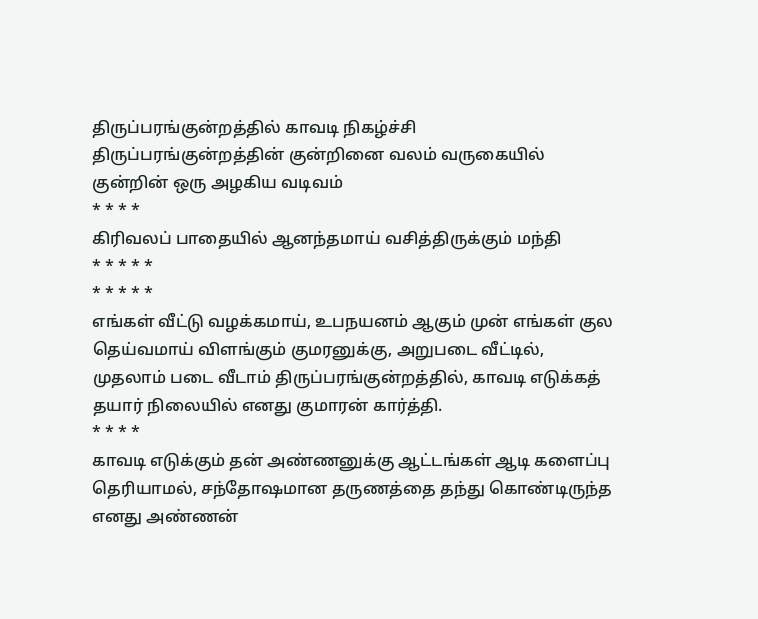திருப்பரங்குன்றத்தில் காவடி நிகழ்ச்சி
திருப்பரங்குன்றத்தின் குன்றினை வலம் வருகையில் குன்றின் ஒரு அழகிய வடிவம்
* * * *
கிரிவலப் பாதையில் ஆனந்தமாய் வசித்திருக்கும் மந்தி
* * * * *
* * * * *
எங்கள் வீட்டு வழக்கமாய், உபநயனம் ஆகும் முன் எங்கள் குல தெய்வமாய் விளங்கும் குமரனுக்கு, அறுபடை வீட்டில், முதலாம் படை வீடாம் திருப்பரங்குன்றத்தில், காவடி எடுக்கத் தயார் நிலையில் எனது குமாரன் கார்த்தி.
* * * *
காவடி எடுக்கும் தன் அண்ணனுக்கு ஆட்டங்கள் ஆடி களைப்பு தெரியாமல், சந்தோஷமான தருணத்தை தந்து கொண்டிருந்த எனது அண்ணன்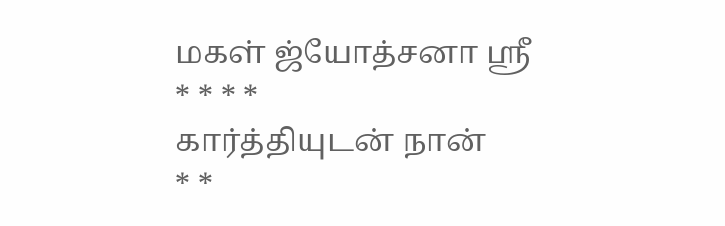மகள் ஜ்யோத்சனா ஸ்ரீ
* * * *
கார்த்தியுடன் நான்
* *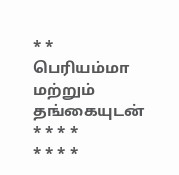* *
பெரியம்மா மற்றும் தங்கையுடன்
* * * *
* * * *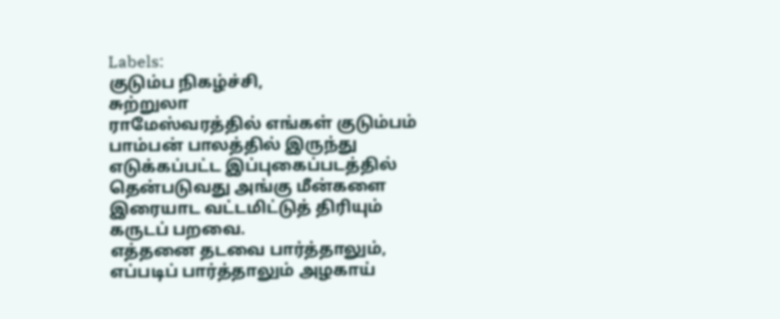Labels:
குடும்ப நிகழ்ச்சி,
சுற்றுலா
ராமேஸ்வரத்தில் எங்கள் குடும்பம்
பாம்பன் பாலத்தில் இருந்து எடுக்கப்பட்ட இப்புகைப்படத்தில் தென்படுவது அங்கு மீன்களை இரையாட வட்டமிட்டுத் திரியும் கருடப் பறவை.
எத்தனை தடவை பார்த்தாலும், எப்படிப் பார்த்தாலும் அழகாய்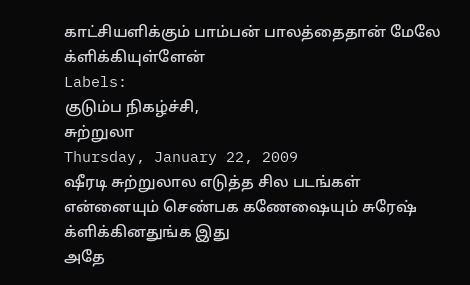காட்சியளிக்கும் பாம்பன் பாலத்தைதான் மேலே க்ளிக்கியுள்ளேன்
Labels:
குடும்ப நிகழ்ச்சி,
சுற்றுலா
Thursday, January 22, 2009
ஷீரடி சுற்றுலால எடுத்த சில படங்கள்
என்னையும் செண்பக கணேஷையும் சுரேஷ் க்ளிக்கினதுங்க இது
அதே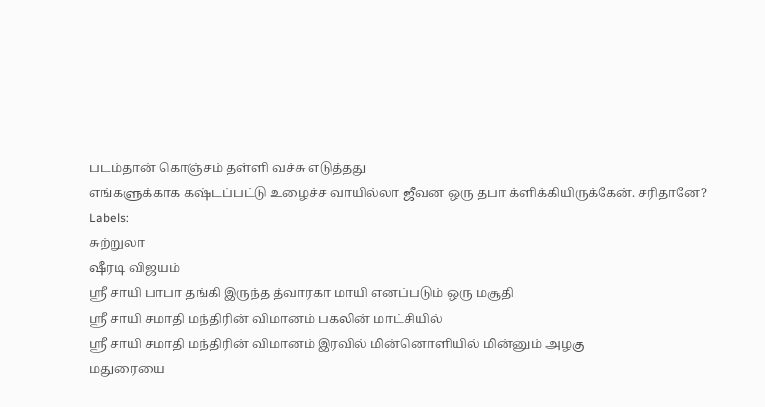படம்தான் கொஞ்சம் தள்ளி வச்சு எடுத்தது
எங்களுக்காக கஷ்டப்பட்டு உழைச்ச வாயில்லா ஜீவன ஒரு தபா க்ளிக்கியிருக்கேன். சரிதானே?
Labels:
சுற்றுலா
ஷீரடி விஜயம்
ஸ்ரீ சாயி பாபா தங்கி இருந்த த்வாரகா மாயி எனப்படும் ஒரு மசூதி
ஸ்ரீ சாயி சமாதி மந்திரின் விமானம் பகலின் மாட்சியில்
ஸ்ரீ சாயி சமாதி மந்திரின் விமானம் இரவில் மின்னொளியில் மின்னும் அழகு
மதுரையை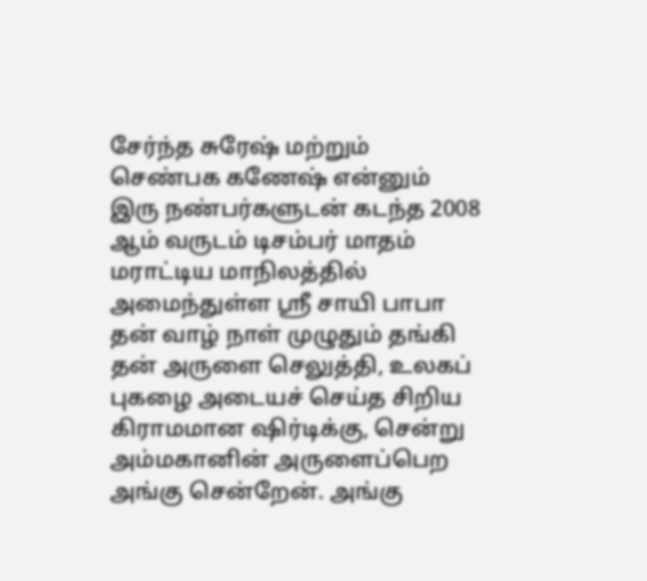சேர்ந்த சுரேஷ் மற்றும் செண்பக கணேஷ் என்னும் இரு நண்பர்களுடன் கடந்த 2008 ஆம் வருடம் டிசம்பர் மாதம் மராட்டிய மாநிலத்தில் அமைந்துள்ள ஸ்ரீ சாயி பாபா தன் வாழ் நாள் முழுதும் தங்கி தன் அருளை செலுத்தி, உலகப் புகழை அடையச் செய்த சிறிய கிராமமான ஷிர்டிக்கு, சென்று அம்மகானின் அருளைப்பெற அங்கு சென்றேன். அங்கு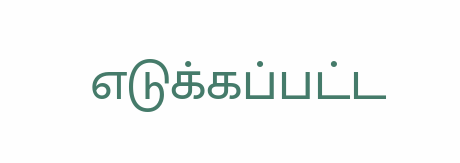எடுக்கப்பட்ட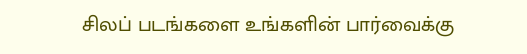சிலப் படங்களை உங்களின் பார்வைக்கு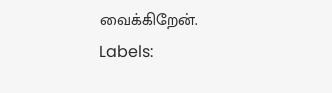வைக்கிறேன்.
Labels: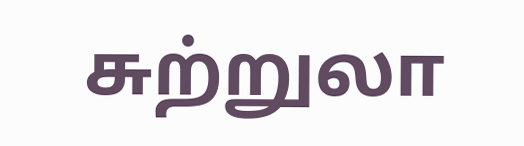சுற்றுலா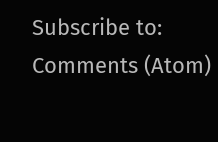Subscribe to:
Comments (Atom)